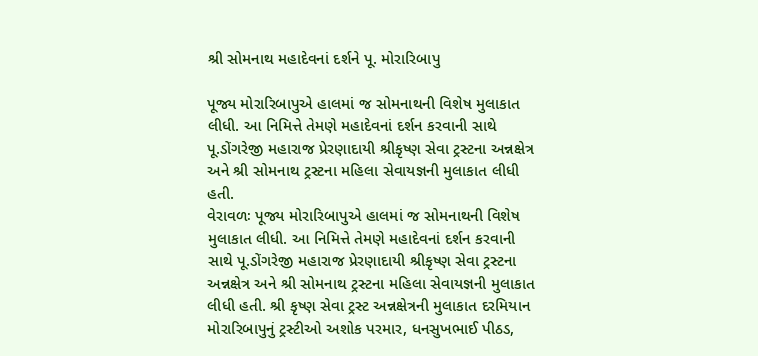શ્રી સોમનાથ મહાદેવનાં દર્શને પૂ. મોરારિબાપુ

પૂજ્ય મોરારિબાપુએ હાલમાં જ સોમનાથની વિશેષ મુલાકાત લીધી. આ નિમિત્તે તેમણે મહાદેવનાં દર્શન કરવાની સાથે પૂ.ડોંગરેજી મહારાજ પ્રેરણાદાયી શ્રીકૃષ્ણ સેવા ટ્રસ્ટના અન્નક્ષેત્ર અને શ્રી સોમનાથ ટ્રસ્ટના મહિલા સેવાયજ્ઞની મુલાકાત લીધી હતી.
વેરાવળઃ પૂજ્ય મોરારિબાપુએ હાલમાં જ સોમનાથની વિશેષ મુલાકાત લીધી. આ નિમિત્તે તેમણે મહાદેવનાં દર્શન કરવાની સાથે પૂ.ડોંગરેજી મહારાજ પ્રેરણાદાયી શ્રીકૃષ્ણ સેવા ટ્રસ્ટના અન્નક્ષેત્ર અને શ્રી સોમનાથ ટ્રસ્ટના મહિલા સેવાયજ્ઞની મુલાકાત લીધી હતી. શ્રી કૃષ્ણ સેવા ટ્રસ્ટ અન્નક્ષેત્રની મુલાકાત દરમિયાન મોરારિબાપુનું ટ્રસ્ટીઓ અશોક પરમાર, ધનસુખભાઈ પીઠડ,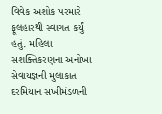વિવેક અશોક પરમારે ફૂલહારથી સ્વાગત કર્યું હતું. મહિલા સશક્તિકરણના અનોખા સેવાયજ્ઞની મુલાકાત દરમિયાન સખીમંડળની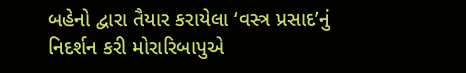બહેનો દ્વારા તૈયાર કરાયેલા ‘વસ્ત્ર પ્રસાદ’નું નિદર્શન કરી મોરારિબાપુએ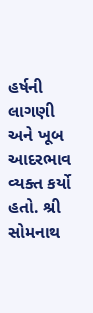હર્ષની લાગણી અને ખૂબ આદરભાવ વ્યક્ત કર્યો હતો. શ્રી સોમનાથ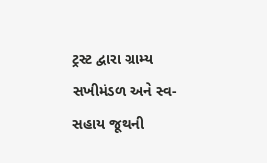ટ્રસ્ટ દ્વારા ગ્રામ્ય સખીમંડળ અને સ્વ-સહાય જૂથની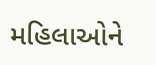મહિલાઓને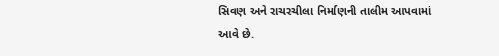સિવણ અને રાચરચીલા નિર્માણની તાલીમ આપવામાં આવે છે.